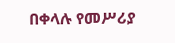በቀላሉ የመሥሪያ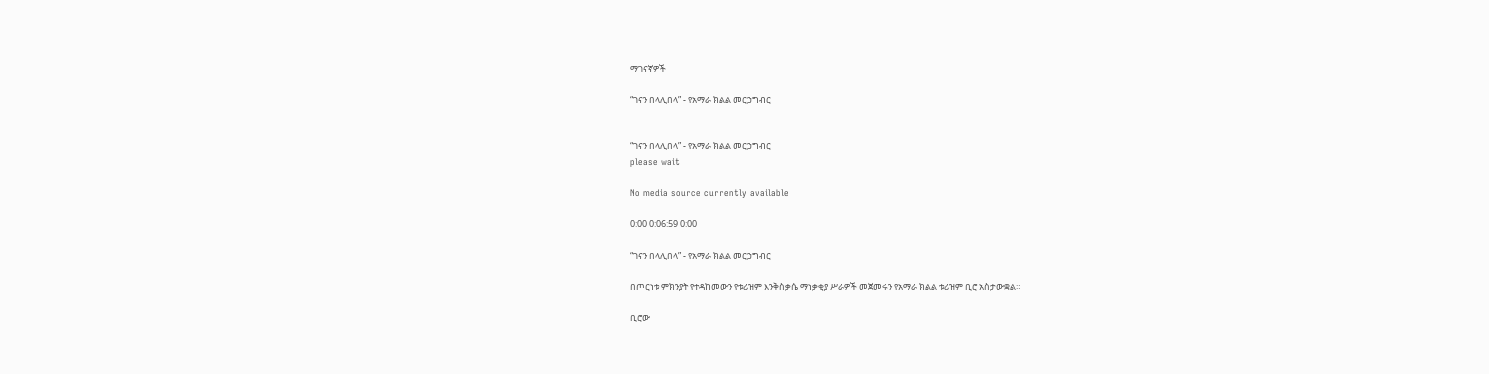ማገናኛዎች

“ገናን በላሊበላ” - የአማራ ክልል መርኃግብር


“ገናን በላሊበላ” - የአማራ ክልል መርኃግብር
please wait

No media source currently available

0:00 0:06:59 0:00

“ገናን በላሊበላ” - የአማራ ክልል መርኃግብር

በጦርነቱ ምክንያት የተዳከመውን የቱሪዝም እንቅስቃሴ ማነቃቂያ ሥራዎች መጀመሩን የአማራ ክልል ቱሪዝም ቢሮ አስታውቋል።

ቢሮው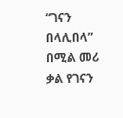“ገናን በላሊበላ” በሚል መሪ ቃል የገናን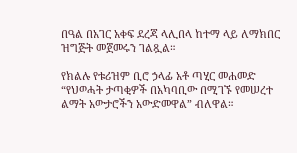በዓል በአገር አቀፍ ደረጃ ላሊበላ ከተማ ላይ ለማክበር ዝግጅት መጀመሩን ገልጿል።

የክልሉ የቱሪዝም ቢሮ ኃላፊ አቶ ጣሂር መሐመድ “የህወሓት ታጣቂዎች በአካባቢው በሚገኙ የመሠረተ ልማት አውታሮችን አውድመዋል” ብለዋል።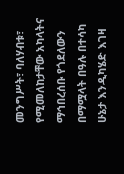መንግሥት፣ ባለሃብቱ፣ የሚመለከታቸው አካላትና ማኅበረሰቡ የጎደለውን በማሟላት በዓሉ በተሳካ ሁኔታ እንዲካሄድ እገዛ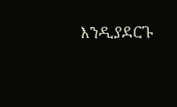እንዲያደርጉ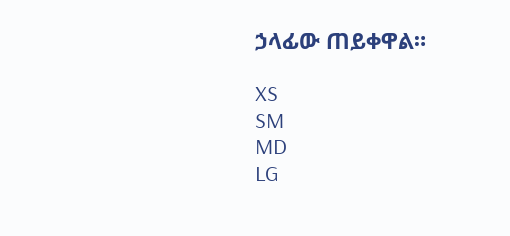ኃላፊው ጠይቀዋል።

XS
SM
MD
LG